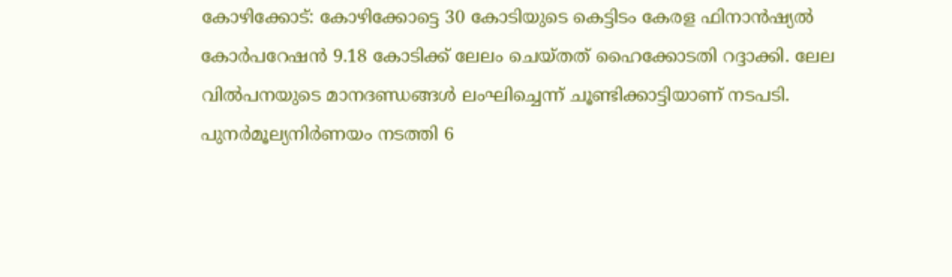കോഴിക്കോട്: കോഴിക്കോട്ടെ 30 കോടിയുടെ കെട്ടിടം കേരള ഫിനാന്‍ഷ്യല്‍ കോര്‍പറേഷന്‍ 9.18 കോടിക്ക് ലേലം ചെയ്തത് ഹൈക്കോടതി റദ്ദാക്കി. ലേല വില്‍പനയുടെ മാനദണ്ഡങ്ങള്‍ ലംഘിച്ചെന്ന് ചൂണ്ടിക്കാട്ടിയാണ് നടപടി. പുനര്‍മൂല്യനിര്‍ണയം നടത്തി 6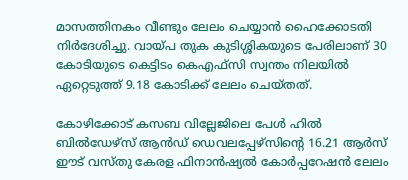മാസത്തിനകം വീണ്ടും ലേലം ചെയ്യാന്‍ ഹൈക്കോടതി നിര്‍ദേശിച്ചു. വായ്പ തുക കുടിശ്ശികയുടെ പേരിലാണ് 30 കോടിയുടെ കെട്ടിടം കെഎഫ്‌സി സ്വന്തം നിലയില്‍ ഏറ്റെടുത്ത് 9.18 കോടിക്ക് ലേലം ചെയ്തത്.

കോഴിക്കോട് കസബ വില്ലേജിലെ പേള്‍ ഹില്‍ ബില്‍ഡേഴ്സ് ആന്‍ഡ് ഡെവലപ്പേഴ്സിന്റെ 16.21 ആര്‍സ് ഈട് വസ്തു കേരള ഫിനാന്‍ഷ്യല്‍ കോര്‍പ്പറേഷന്‍ ലേലം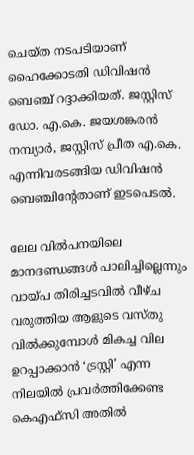ചെയ്ത നടപടിയാണ് ഹൈക്കോടതി ഡിവിഷന്‍ ബെഞ്ച് റദ്ദാക്കിയത്. ജസ്റ്റിസ് ഡോ. എ.കെ. ജയശങ്കരന്‍ നമ്പ്യാര്‍, ജസ്റ്റിസ് പ്രീത എ.കെ. എന്നിവരടങ്ങിയ ഡിവിഷന്‍ ബെഞ്ചിന്റേതാണ് ഇടപെടല്‍.

ലേല വില്‍പനയിലെ മാനദണ്ഡങ്ങള്‍ പാലിച്ചില്ലെന്നും വായ്പ തിരിച്ചടവില്‍ വീഴ്ച വരുത്തിയ ആളുടെ വസ്തു വില്‍ക്കുമ്പോള്‍ മികച്ച വില ഉറപ്പാക്കാന്‍ ‘ട്രസ്റ്റി’ എന്ന നിലയില്‍ പ്രവര്‍ത്തിക്കേണ്ട കെഎഫ്‌സി അതില്‍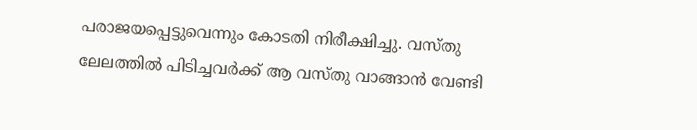പരാജയപ്പെട്ടുവെന്നും കോടതി നിരീക്ഷിച്ചു. വസ്തു ലേലത്തില്‍ പിടിച്ചവര്‍ക്ക് ആ വസ്തു വാങ്ങാന്‍ വേണ്ടി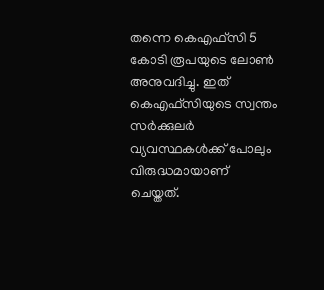തന്നെ കെഎഫ്‌സി 5 കോടി രൂപയുടെ ലോണ്‍ അനുവദിച്ചു. ഇത് കെഎഫ്‌സിയുടെ സ്വന്തം സര്‍ക്കുലര്‍ വ്യവസ്ഥകള്‍ക്ക് പോലും വിരുദ്ധമായാണ് ചെയ്തത്.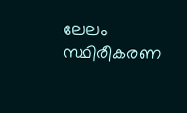ലേലം സ്ഥിരീകരണ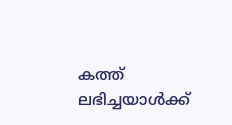കത്ത് ലഭിച്ചയാള്‍ക്ക്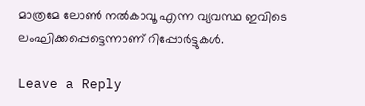മാത്രമേ ലോണ്‍ നല്‍കാവൂ എന്ന വ്യവസ്ഥ ഇവിടെ ലംഘിക്കപ്പെട്ടെന്നാണ് റിപ്പോര്‍ട്ടുകള്‍.

Leave a Reply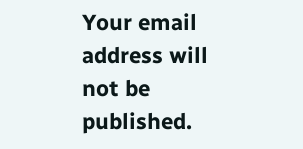Your email address will not be published.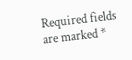Required fields are marked *